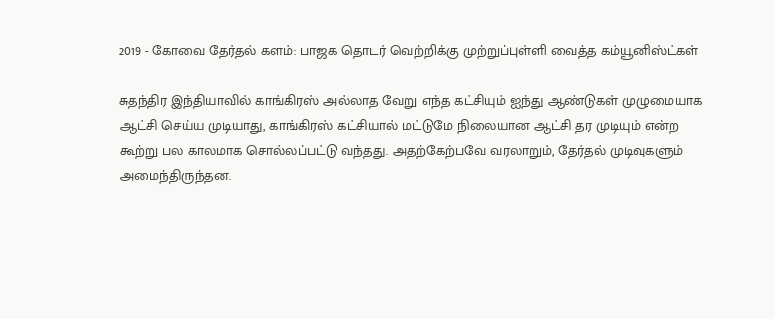2019 - கோவை தேர்தல் களம்: பாஜக தொடர் வெற்றிக்கு முற்றுப்புள்ளி வைத்த கம்யூனிஸ்ட்கள்

சுதந்திர இந்தியாவில் காங்கிரஸ் அல்லாத வேறு எந்த கட்சியும் ஐந்து ஆண்டுகள் முழுமையாக ஆட்சி செய்ய முடியாது, காங்கிரஸ் கட்சியால் மட்டுமே நிலையான ஆட்சி தர முடியும் என்ற கூற்று பல காலமாக சொல்லப்பட்டு வந்தது. அதற்கேற்பவே வரலாறும், தேர்தல் முடிவுகளும் அமைந்திருந்தன.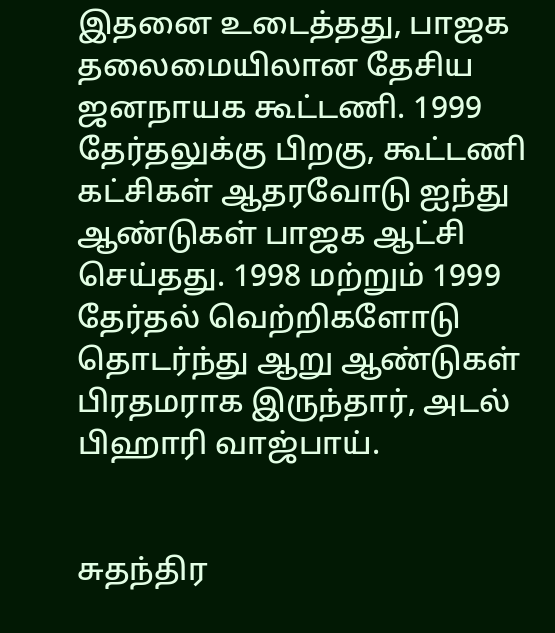இதனை உடைத்தது, பாஜக தலைமையிலான தேசிய ஜனநாயக கூட்டணி. 1999 தேர்தலுக்கு பிறகு, கூட்டணி கட்சிகள் ஆதரவோடு ஐந்து ஆண்டுகள் பாஜக ஆட்சி செய்தது. 1998 மற்றும் 1999 தேர்தல் வெற்றிகளோடு தொடர்ந்து ஆறு ஆண்டுகள் பிரதமராக இருந்தார், அடல் பிஹாரி வாஜ்பாய்.


சுதந்திர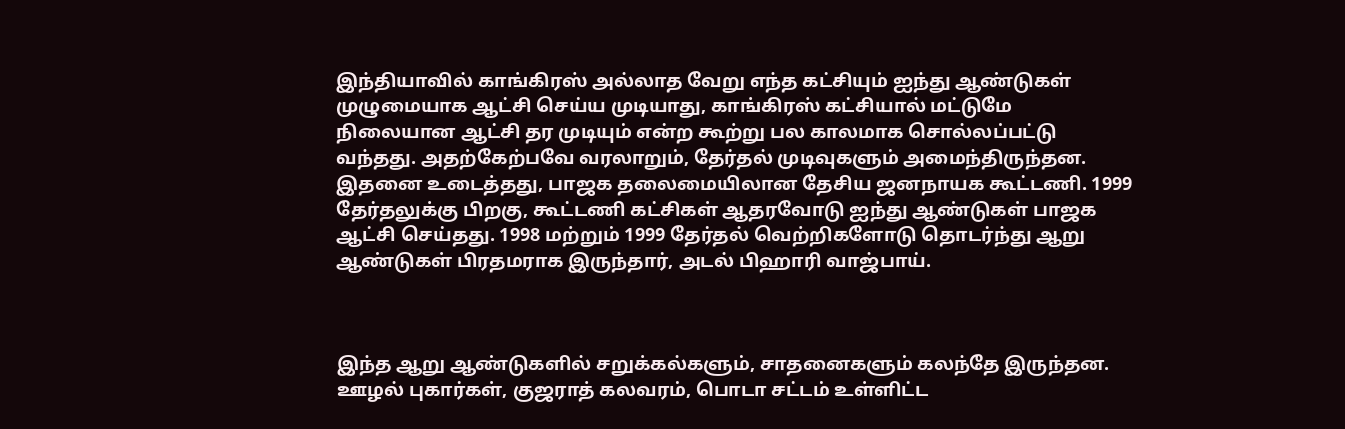இந்தியாவில் காங்கிரஸ் அல்லாத வேறு எந்த கட்சியும் ஐந்து ஆண்டுகள் முழுமையாக ஆட்சி செய்ய முடியாது, காங்கிரஸ் கட்சியால் மட்டுமே நிலையான ஆட்சி தர முடியும் என்ற கூற்று பல காலமாக சொல்லப்பட்டு வந்தது. அதற்கேற்பவே வரலாறும், தேர்தல் முடிவுகளும் அமைந்திருந்தன. இதனை உடைத்தது, பாஜக தலைமையிலான தேசிய ஜனநாயக கூட்டணி. 1999 தேர்தலுக்கு பிறகு, கூட்டணி கட்சிகள் ஆதரவோடு ஐந்து ஆண்டுகள் பாஜக ஆட்சி செய்தது. 1998 மற்றும் 1999 தேர்தல் வெற்றிகளோடு தொடர்ந்து ஆறு ஆண்டுகள் பிரதமராக இருந்தார், அடல் பிஹாரி வாஜ்பாய்.



இந்த ஆறு ஆண்டுகளில் சறுக்கல்களும், சாதனைகளும் கலந்தே இருந்தன. ஊழல் புகார்கள், குஜராத் கலவரம், பொடா சட்டம் உள்ளிட்ட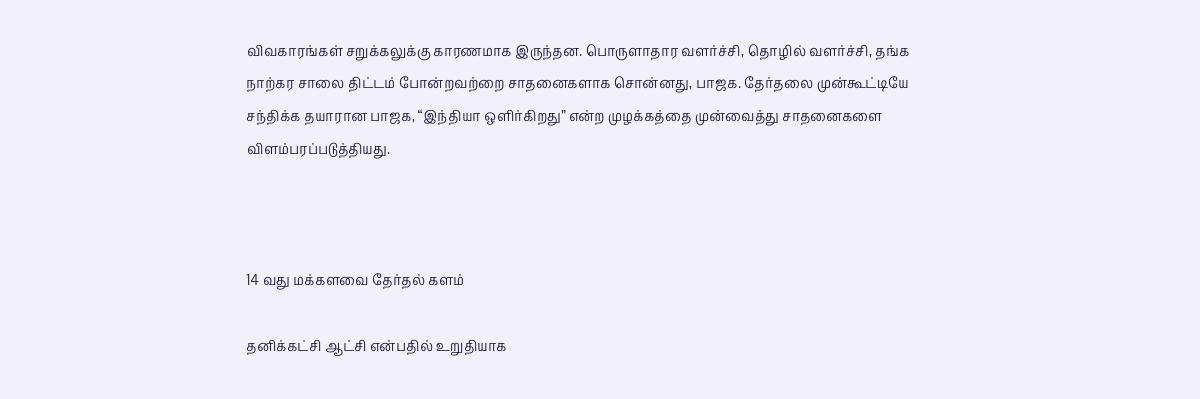விவகாரங்கள் சறுக்கலுக்கு காரணமாக இருந்தன. பொருளாதார வளர்ச்சி, தொழில் வளர்ச்சி, தங்க நாற்கர சாலை திட்டம் போன்றவற்றை சாதனைகளாக சொன்னது, பாஜக. தேர்தலை முன்கூட்டியே சந்திக்க தயாரான பாஜக, “இந்தியா ஒளிர்கிறது” என்ற முழக்கத்தை முன்வைத்து சாதனைகளை விளம்பரப்படுத்தியது.



14 வது மக்களவை தேர்தல் களம்

தனிக்கட்சி ஆட்சி என்பதில் உறுதியாக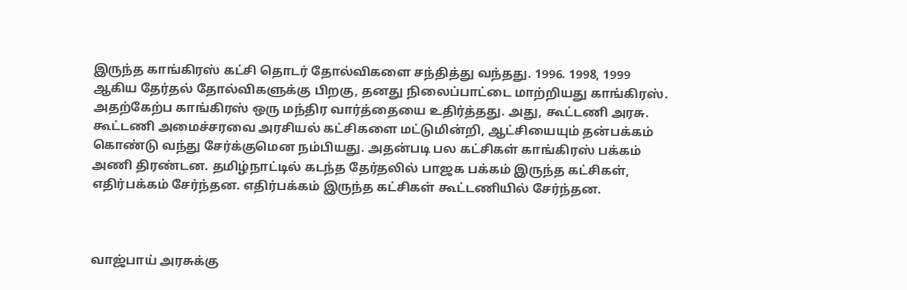இருந்த காங்கிரஸ் கட்சி தொடர் தோல்விகளை சந்தித்து வந்தது. 1996. 1998, 1999 ஆகிய தேர்தல் தோல்விகளுக்கு பிறகு, தனது நிலைப்பாட்டை மாற்றியது காங்கிரஸ். அதற்கேற்ப காங்கிரஸ் ஒரு மந்திர வார்த்தையை உதிர்த்தது. அது, கூட்டணி அரசு. கூட்டணி அமைச்சரவை அரசியல் கட்சிகளை மட்டுமின்றி, ஆட்சியையும் தன்பக்கம் கொண்டு வந்து சேர்க்குமென நம்பியது. அதன்படி பல கட்சிகள் காங்கிரஸ் பக்கம் அணி திரண்டன. தமிழ்நாட்டில் கடந்த தேர்தலில் பாஜக பக்கம் இருந்த கட்சிகள், எதிர்பக்கம் சேர்ந்தன. எதிர்பக்கம் இருந்த கட்சிகள் கூட்டணியில் சேர்ந்தன.



வாஜ்பாய் அரசுக்கு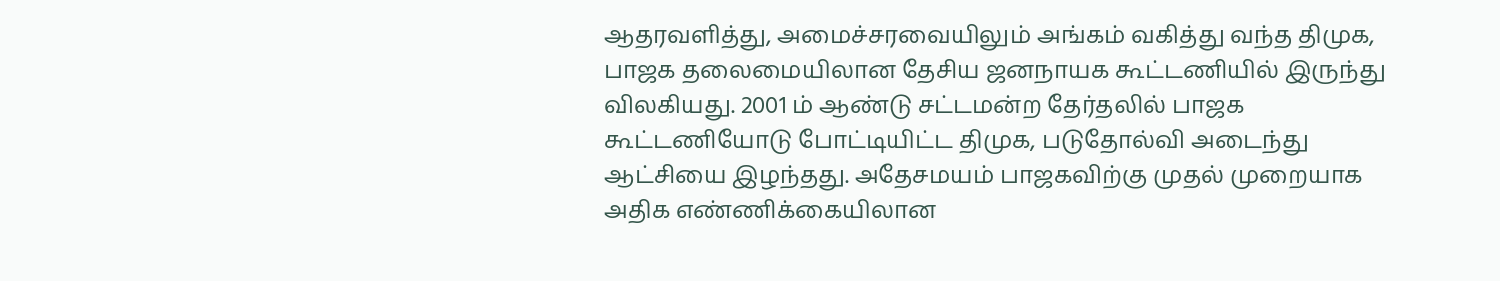ஆதரவளித்து, அமைச்சரவையிலும் அங்கம் வகித்து வந்த திமுக, பாஜக தலைமையிலான தேசிய ஜனநாயக கூட்டணியில் இருந்து விலகியது. 2001 ம் ஆண்டு சட்டமன்ற தேர்தலில் பாஜக கூட்டணியோடு போட்டியிட்ட திமுக, படுதோல்வி அடைந்து ஆட்சியை இழந்தது. அதேசமயம் பாஜகவிற்கு முதல் முறையாக அதிக எண்ணிக்கையிலான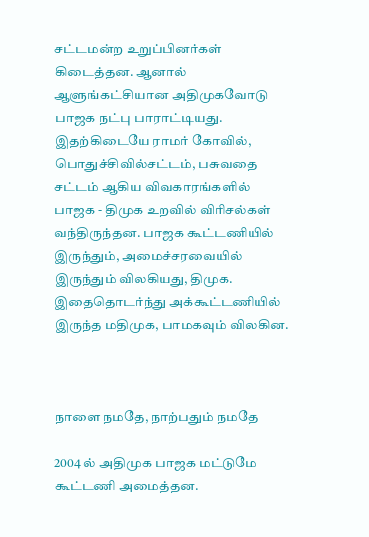சட்டமன்ற உறுப்பினர்கள் கிடைத்தன. ஆனால் ஆளுங்கட்சியான அதிமுகவோடு பாஜக நட்பு பாராட்டியது. இதற்கிடையே ராமர் கோவில், பொதுச்சிவில்சட்டம், பசுவதை சட்டம் ஆகிய விவகாரங்களில் பாஜக - திமுக உறவில் விரிசல்கள் வந்திருந்தன. பாஜக கூட்டணியில் இருந்தும், அமைச்சரவையில் இருந்தும் விலகியது, திமுக. இதைதொடர்ந்து அக்கூட்டணியில் இருந்த மதிமுக, பாமகவும் விலகின.



நாளை நமதே, நாற்பதும் நமதே

2004 ல் அதிமுக பாஜக மட்டுமே கூட்டணி அமைத்தன.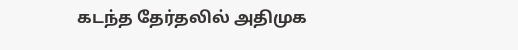கடந்த தேர்தலில் அதிமுக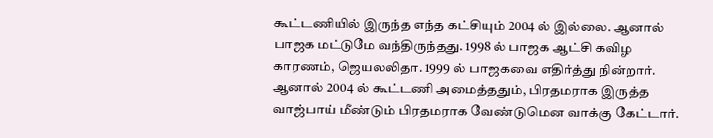கூட்டணியில் இருந்த எந்த கட்சியும் 2004 ல் இல்லை. ஆனால் பாஜக மட்டுமே வந்திருந்தது. 1998 ல் பாஜக ஆட்சி கவிழ காரணம், ஜெயலலிதா. 1999 ல் பாஜகவை எதிர்த்து நின்றார். ஆனால் 2004 ல் கூட்டணி அமைத்ததும், பிரதமராக இருத்த வாஜ்பாய் மீண்டும் பிரதமராக வேண்டுமென வாக்கு கேட்டார்.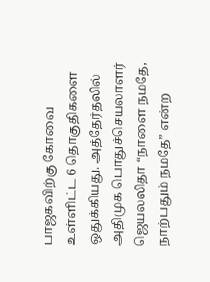பாஜகவிற்கு கோவை உள்ளிட்ட 6 தொகுதிகளை ஒதுக்கியது. அத்தேர்தலில் அதிமுக பொதுச்செயலாளர் ஜெயலலிதா “நாளை நமதே, நாற்பதும் நமதே” என்ற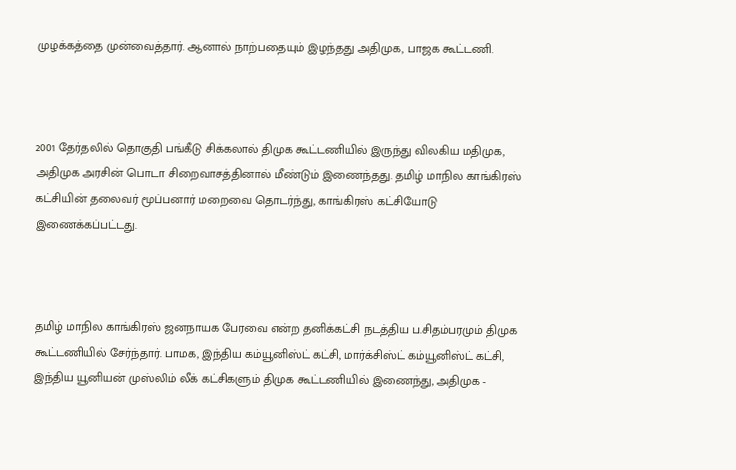முழக்கத்தை முன்வைத்தார். ஆனால் நாற்பதையும் இழந்தது அதிமுக, பாஜக கூட்டணி.



2001 தேர்தலில் தொகுதி பங்கீடு சிக்கலால் திமுக கூட்டணியில் இருந்து விலகிய மதிமுக, அதிமுக அரசின் பொடா சிறைவாசத்தினால் மீண்டும் இணைந்தது. தமிழ் மாநில காங்கிரஸ் கட்சியின் தலைவர் மூப்பனார் மறைவை தொடர்ந்து, காங்கிரஸ் கட்சியோடு இணைக்கப்பட்டது.



தமிழ் மாநில காங்கிரஸ் ஜனநாயக பேரவை என்ற தனிக்கட்சி நடத்திய ப.சிதம்பரமும் திமுக கூட்டணியில் சேர்ந்தார். பாமக, இந்திய கம்யூனிஸ்ட் கட்சி, மார்க்சிஸ்ட் கம்யூனிஸ்ட் கட்சி, இந்திய யூனியன் முஸ்லிம் லீக் கட்சிகளும் திமுக கூட்டணியில் இணைந்து, அதிமுக -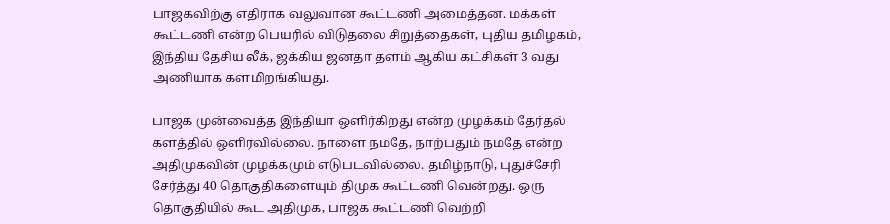பாஜகவிற்கு எதிராக வலுவான கூட்டணி அமைத்தன. மக்கள் கூட்டணி என்ற பெயரில் விடுதலை சிறுத்தைகள், புதிய தமிழகம், இந்திய தேசிய லீக், ஜக்கிய ஜனதா தளம் ஆகிய கட்சிகள் 3 வது அணியாக களமிறங்கியது.

பாஜக முன்வைத்த இந்தியா ஒளிர்கிறது என்ற முழக்கம் தேர்தல் களத்தில் ஒளிரவில்லை. நாளை நமதே, நாற்பதும் நமதே என்ற அதிமுகவின் முழக்கமும் எடுபடவில்லை. தமிழ்நாடு, புதுச்சேரி சேர்த்து 40 தொகுதிகளையும் திமுக கூட்டணி வென்றது. ஒரு தொகுதியில் கூட அதிமுக, பாஜக கூட்டணி வெற்றி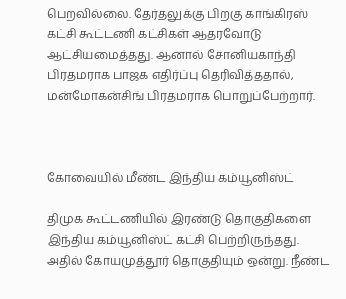பெறவில்லை. தேர்தலுக்கு பிறகு காங்கிரஸ் கட்சி கூட்டணி கட்சிகள் ஆதரவோடு ஆட்சியமைத்தது. ஆனால் சோனியகாந்தி பிரதமராக பாஜக எதிர்ப்பு தெரிவித்ததால், மன்மோகன்சிங் பிரதமராக பொறுப்பேற்றார்.



கோவையில் மீண்ட இந்திய கம்யூனிஸ்ட்

திமுக கூட்டணியில் இரண்டு தொகுதிகளை இந்திய கம்யூனிஸ்ட் கட்சி பெற்றிருந்தது. அதில் கோயமுத்தூர் தொகுதியும் ஒன்று. நீண்ட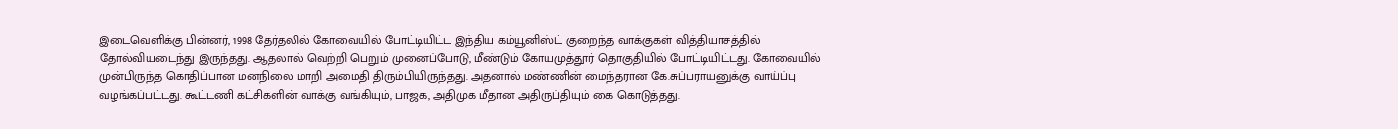இடைவெளிக்கு பின்னர், 1998 தேர்தலில் கோவையில் போட்டியிட்ட இந்திய கம்யூனிஸ்ட் குறைந்த வாக்குகள் வித்தியாசத்தில் தோல்வியடைந்து இருந்தது. ஆதலால் வெற்றி பெறும் முனைப்போடு, மீண்டும் கோயமுத்தூர் தொகுதியில் போட்டியிட்டது. கோவையில் முன்பிருந்த கொதிப்பான மனநிலை மாறி அமைதி திரும்பியிருந்தது. அதனால் மண்ணின் மைந்தரான கே.சுப்பராயனுக்கு வாய்ப்பு வழங்கப்பட்டது. கூட்டணி கட்சிகளின் வாக்கு வங்கியும், பாஜக, அதிமுக மீதான அதிருப்தியும் கை கொடுத்தது.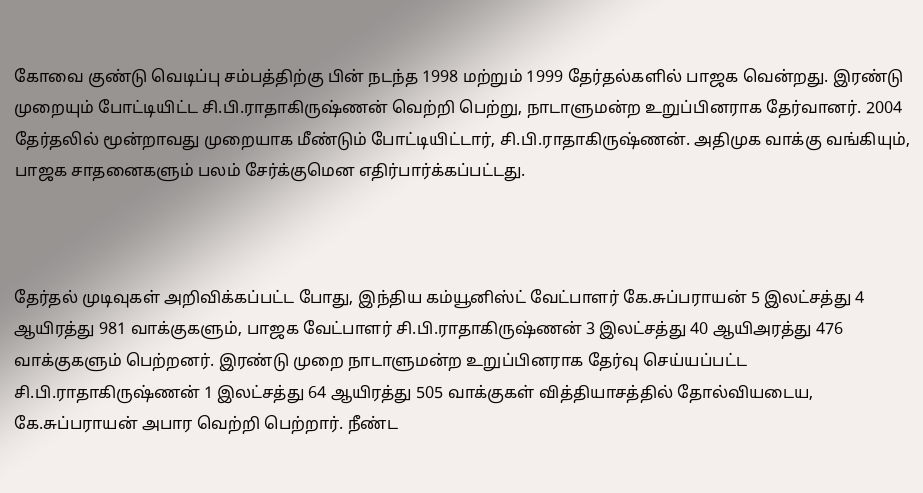கோவை குண்டு வெடிப்பு சம்பத்திற்கு பின் நடந்த 1998 மற்றும் 1999 தேர்தல்களில் பாஜக வென்றது. இரண்டு முறையும் போட்டியிட்ட சி.பி.ராதாகிருஷ்ணன் வெற்றி பெற்று, நாடாளுமன்ற உறுப்பினராக தேர்வானர். 2004 தேர்தலில் மூன்றாவது முறையாக மீண்டும் போட்டியிட்டார், சி.பி.ராதாகிருஷ்ணன். அதிமுக வாக்கு வங்கியும், பாஜக சாதனைகளும் பலம் சேர்க்குமென எதிர்பார்க்கப்பட்டது.



தேர்தல் முடிவுகள் அறிவிக்கப்பட்ட போது, இந்திய கம்யூனிஸ்ட் வேட்பாளர் கே.சுப்பராயன் 5 இலட்சத்து 4 ஆயிரத்து 981 வாக்குகளும், பாஜக வேட்பாளர் சி.பி.ராதாகிருஷ்ணன் 3 இலட்சத்து 40 ஆயிஅரத்து 476 வாக்குகளும் பெற்றனர். இரண்டு முறை நாடாளுமன்ற உறுப்பினராக தேர்வு செய்யப்பட்ட சி.பி.ராதாகிருஷ்ணன் 1 இலட்சத்து 64 ஆயிரத்து 505 வாக்குகள் வித்தியாசத்தில் தோல்வியடைய, கே.சுப்பராயன் அபார வெற்றி பெற்றார். நீண்ட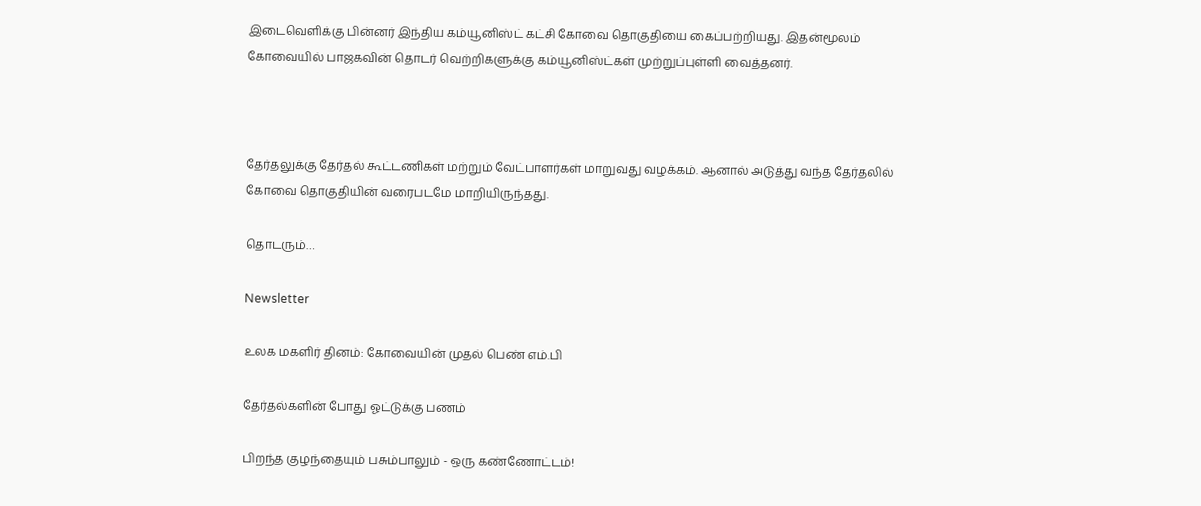இடைவெளிக்கு பின்னர் இந்திய கம்யூனிஸ்ட் கட்சி கோவை தொகுதியை கைப்பற்றியது. இதன்மூலம் கோவையில் பாஜகவின் தொடர் வெற்றிகளுக்கு கம்யூனிஸ்ட்கள் முற்றுப்புள்ளி வைத்தனர்.



தேர்தலுக்கு தேர்தல் கூட்டணிகள் மற்றும் வேட்பாளர்கள் மாறுவது வழக்கம். ஆனால் அடுத்து வந்த தேர்தலில் கோவை தொகுதியின் வரைபடமே மாறியிருந்தது.

தொடரும்…

Newsletter

உலக மகளிர் தினம்: கோவையின் முதல் பெண் எம்.பி

தேர்தல்களின் போது ஓட்டுக்கு பணம்

பிறந்த குழந்தையும் பசும்பாலும் - ஒரு கண்ணோட்டம்!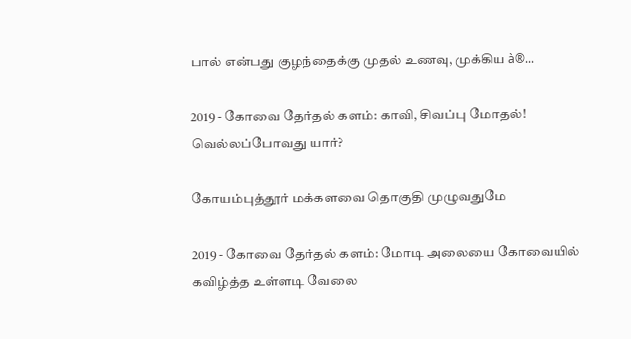பால் என்பது குழந்தைக்கு முதல் உணவு, முக்கிய à®...

2019 - கோவை தேர்தல் களம்: காவி, சிவப்பு மோதல்! வெல்லப்போவது யார்?

கோயம்புத்தூர் மக்களவை தொகுதி முழுவதுமே

2019 - கோவை தேர்தல் களம்: மோடி அலையை கோவையில் கவிழ்த்த உள்ளடி வேலை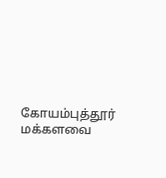கோயம்புத்தூர் மக்களவை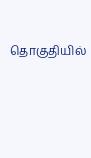தொகுதியில்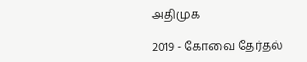அதிமுக

2019 - கோவை தேர்தல்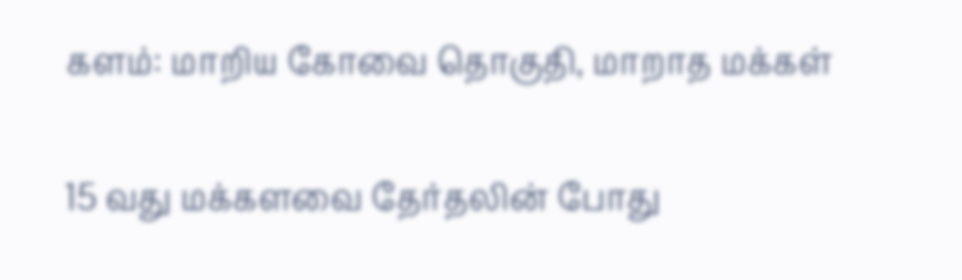களம்: மாறிய கோவை தொகுதி, மாறாத மக்கள்

15 வது மக்களவை தேர்தலின் போது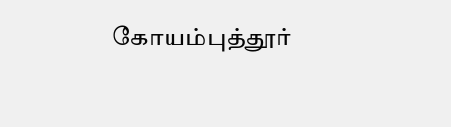கோயம்புத்தூர்